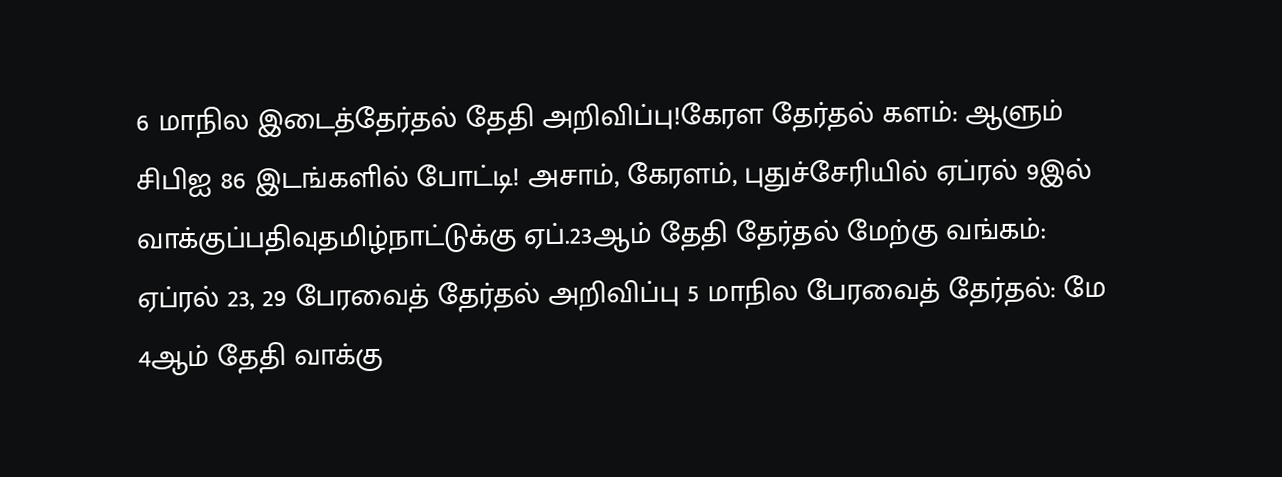6 மாநில இடைத்தேர்தல் தேதி அறிவிப்பு!கேரள தேர்தல் களம்: ஆளும் சிபிஐ 86 இடங்களில் போட்டி! அசாம், கேரளம், புதுச்சேரியில் ஏப்ரல் 9இல் வாக்குப்பதிவுதமிழ்நாட்டுக்கு ஏப்.23ஆம் தேதி தேர்தல் மேற்கு வங்கம்: ஏப்ரல் 23, 29 பேரவைத் தேர்தல் அறிவிப்பு 5 மாநில பேரவைத் தேர்தல்: மே 4ஆம் தேதி வாக்கு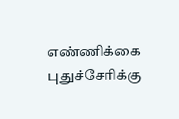எண்ணிக்கை புதுச்சேரிக்கு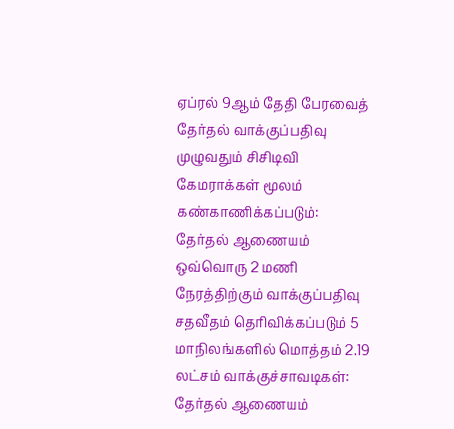ஏப்ரல் 9ஆம் தேதி பேரவைத் தேர்தல் வாக்குப்பதிவு முழுவதும் சிசிடிவி கேமராக்கள் மூலம் கண்காணிக்கப்படும்: தேர்தல் ஆணையம் ஒவ்வொரு 2 மணி நேரத்திற்கும் வாக்குப்பதிவு சதவீதம் தெரிவிக்கப்படும் 5 மாநிலங்களில் மொத்தம் 2.19 லட்சம் வாக்குச்சாவடிகள்: தேர்தல் ஆணையம்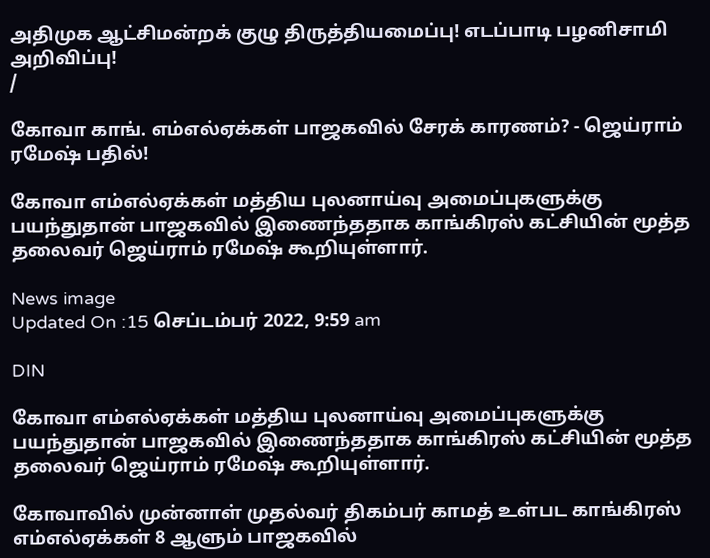அதிமுக ஆட்சிமன்றக் குழு திருத்தியமைப்பு! எடப்பாடி பழனிசாமி அறிவிப்பு!
/

கோவா காங். எம்எல்ஏக்கள் பாஜகவில் சேரக் காரணம்? - ஜெய்ராம் ரமேஷ் பதில்!

கோவா எம்எல்ஏக்கள் மத்திய புலனாய்வு அமைப்புகளுக்கு பயந்துதான் பாஜகவில் இணைந்ததாக காங்கிரஸ் கட்சியின் மூத்த தலைவர் ஜெய்ராம் ரமேஷ் கூறியுள்ளார்.

News image
Updated On :15 செப்டம்பர் 2022, 9:59 am

DIN

கோவா எம்எல்ஏக்கள் மத்திய புலனாய்வு அமைப்புகளுக்கு பயந்துதான் பாஜகவில் இணைந்ததாக காங்கிரஸ் கட்சியின் மூத்த தலைவர் ஜெய்ராம் ரமேஷ் கூறியுள்ளார்.

கோவாவில் முன்னாள் முதல்வர் திகம்பர் காமத் உள்பட காங்கிரஸ் எம்எல்ஏக்கள் 8 ஆளும் பாஜகவில்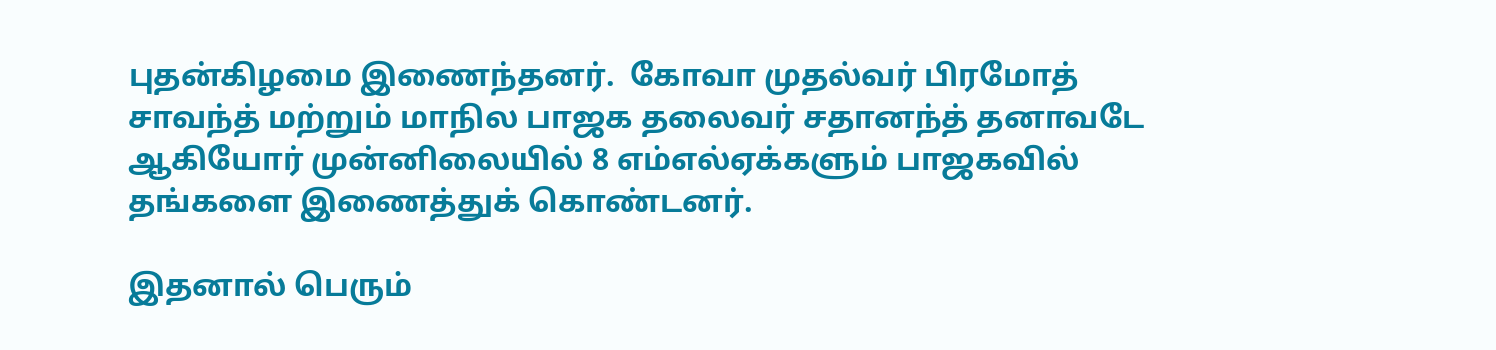புதன்கிழமை இணைந்தனர்.  கோவா முதல்வர் பிரமோத் சாவந்த் மற்றும் மாநில பாஜக தலைவர் சதானந்த் தனாவடே ஆகியோர் முன்னிலையில் 8 எம்எல்ஏக்களும் பாஜகவில் தங்களை இணைத்துக் கொண்டனர்.

இதனால் பெரும்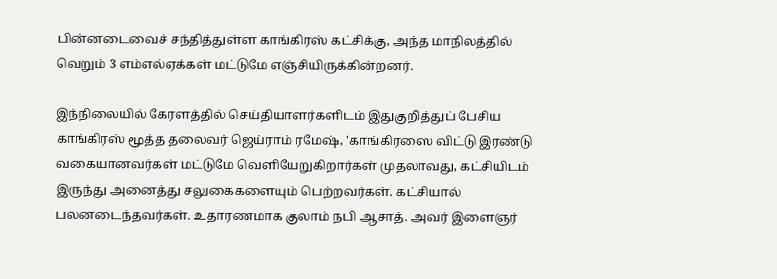பின்னடைவைச் சந்தித்துள்ள காங்கிரஸ் கட்சிக்கு, அந்த மாநிலத்தில் வெறும் 3 எம்எல்ஏக்கள் மட்டுமே எஞ்சியிருக்கின்றனர்.

இந்நிலையில் கேரளத்தில் செய்தியாளர்களிடம் இதுகுறித்துப் பேசிய காங்கிரஸ் மூத்த தலைவர் ஜெய்ராம் ரமேஷ், 'காங்கிரஸை விட்டு இரண்டு வகையானவர்கள் மட்டுமே வெளியேறுகிறார்கள் முதலாவது, கட்சியிடம் இருந்து அனைத்து சலுகைகளையும் பெற்றவர்கள். கட்சியால் பலனடைந்தவர்கள். உதாரணமாக குலாம் நபி ஆசாத். அவர் இளைஞர்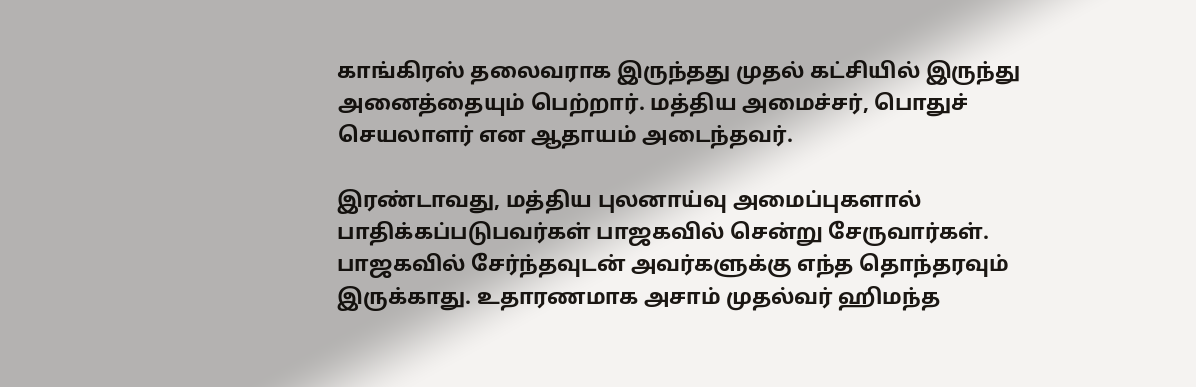காங்கிரஸ் தலைவராக இருந்தது முதல் கட்சியில் இருந்து அனைத்தையும் பெற்றார். மத்திய அமைச்சர், பொதுச் செயலாளர் என ஆதாயம் அடைந்தவர்.

இரண்டாவது, மத்திய புலனாய்வு அமைப்புகளால் பாதிக்கப்படுபவர்கள் பாஜகவில் சென்று சேருவார்கள். பாஜகவில் சேர்ந்தவுடன் அவர்களுக்கு எந்த தொந்தரவும் இருக்காது. உதாரணமாக அசாம் முதல்வர் ஹிமந்த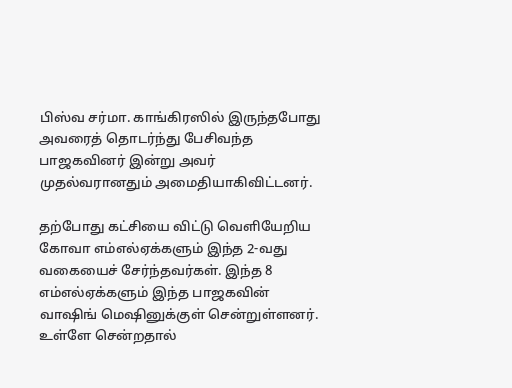பிஸ்வ சர்மா. காங்கிரஸில் இருந்தபோது அவரைத் தொடர்ந்து பேசிவந்த பாஜகவினர் இன்று அவர் முதல்வரானதும் அமைதியாகிவிட்டனர்.

தற்போது கட்சியை விட்டு வெளியேறிய கோவா எம்எல்ஏக்களும் இந்த 2-வது வகையைச் சேர்ந்தவர்கள். இந்த 8 எம்எல்ஏக்களும் இந்த பாஜகவின் வாஷிங் மெஷினுக்குள் சென்றுள்ளனர். உள்ளே சென்றதால்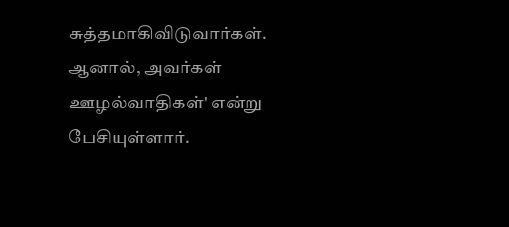சுத்தமாகிவிடுவார்கள். ஆனால், அவர்கள் ஊழல்வாதிகள்' என்று பேசியுள்ளார்.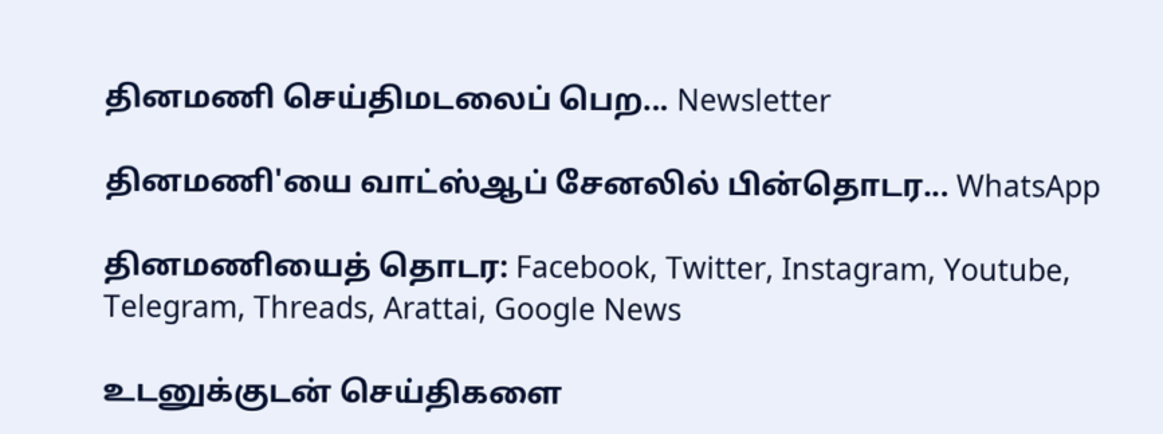தினமணி செய்திமடலைப் பெற... Newsletter

தினமணி'யை வாட்ஸ்ஆப் சேனலில் பின்தொடர... WhatsApp

தினமணியைத் தொடர: Facebook, Twitter, Instagram, Youtube, Telegram, Threads, Arattai, Google News

உடனுக்குடன் செய்திகளை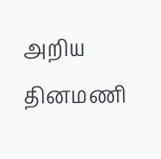அறிய தினமணி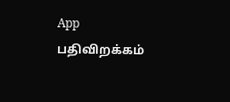App பதிவிறக்கம்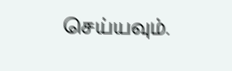செய்யவும்.